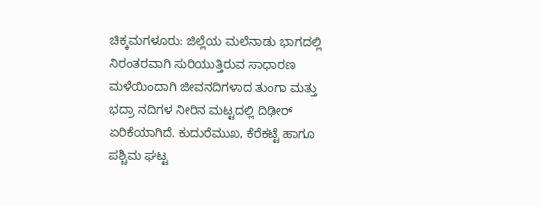ಚಿಕ್ಕಮಗಳೂರು: ಜಿಲ್ಲೆಯ ಮಲೆನಾಡು ಭಾಗದಲ್ಲಿ ನಿರಂತರವಾಗಿ ಸುರಿಯುತ್ತಿರುವ ಸಾಧಾರಣ ಮಳೆಯಿಂದಾಗಿ ಜೀವನದಿಗಳಾದ ತುಂಗಾ ಮತ್ತು ಭದ್ರಾ ನದಿಗಳ ನೀರಿನ ಮಟ್ಟದಲ್ಲಿ ದಿಢೀರ್ ಏರಿಕೆಯಾಗಿದೆ. ಕುದುರೆಮುಖ, ಕೆರೆಕಟ್ಟೆ ಹಾಗೂ ಪಶ್ಚಿಮ ಘಟ್ಟ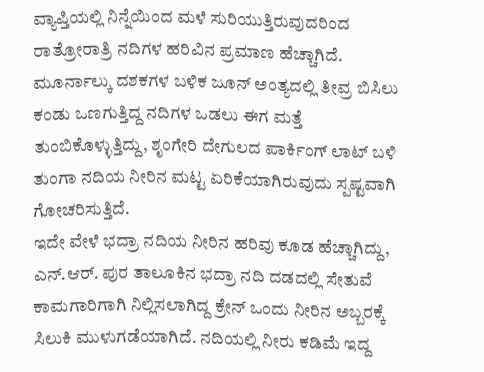ವ್ಯಾಪ್ತಿಯಲ್ಲಿ ನಿನ್ನೆಯಿಂದ ಮಳೆ ಸುರಿಯುತ್ತಿರುವುದರಿಂದ ರಾತ್ರೋರಾತ್ರಿ ನದಿಗಳ ಹರಿವಿನ ಪ್ರಮಾಣ ಹೆಚ್ಚಾಗಿದೆ. ಮೂರ್ನಾಲ್ಕು ದಶಕಗಳ ಬಳಿಕ ಜೂನ್ ಅಂತ್ಯದಲ್ಲಿ ತೀವ್ರ ಬಿಸಿಲು ಕಂಡು ಒಣಗುತ್ತಿದ್ದ ನದಿಗಳ ಒಡಲು ಈಗ ಮತ್ತೆ ತುಂಬಿಕೊಳ್ಳುತ್ತಿದ್ದು, ಶೃಂಗೇರಿ ದೇಗುಲದ ಪಾರ್ಕಿಂಗ್ ಲಾಟ್ ಬಳಿ ತುಂಗಾ ನದಿಯ ನೀರಿನ ಮಟ್ಟ ಏರಿಕೆಯಾಗಿರುವುದು ಸ್ಪಷ್ಟವಾಗಿ ಗೋಚರಿಸುತ್ತಿದೆ.
ಇದೇ ವೇಳೆ ಭದ್ರಾ ನದಿಯ ನೀರಿನ ಹರಿವು ಕೂಡ ಹೆಚ್ಚಾಗಿದ್ದು, ಎನ್.ಆರ್. ಪುರ ತಾಲೂಕಿನ ಭದ್ರಾ ನದಿ ದಡದಲ್ಲಿ ಸೇತುವೆ ಕಾಮಗಾರಿಗಾಗಿ ನಿಲ್ಲಿಸಲಾಗಿದ್ದ ಕ್ರೇನ್ ಒಂದು ನೀರಿನ ಅಬ್ಬರಕ್ಕೆ ಸಿಲುಕಿ ಮುಳುಗಡೆಯಾಗಿದೆ. ನದಿಯಲ್ಲಿ ನೀರು ಕಡಿಮೆ ಇದ್ದ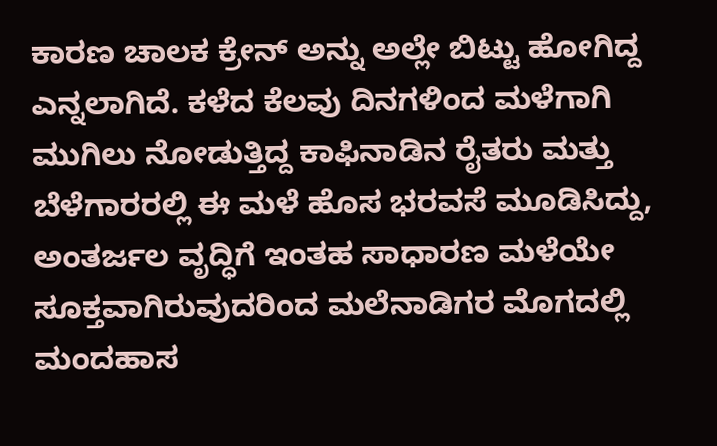ಕಾರಣ ಚಾಲಕ ಕ್ರೇನ್ ಅನ್ನು ಅಲ್ಲೇ ಬಿಟ್ಟು ಹೋಗಿದ್ದ ಎನ್ನಲಾಗಿದೆ. ಕಳೆದ ಕೆಲವು ದಿನಗಳಿಂದ ಮಳೆಗಾಗಿ ಮುಗಿಲು ನೋಡುತ್ತಿದ್ದ ಕಾಫಿನಾಡಿನ ರೈತರು ಮತ್ತು ಬೆಳೆಗಾರರಲ್ಲಿ ಈ ಮಳೆ ಹೊಸ ಭರವಸೆ ಮೂಡಿಸಿದ್ದು, ಅಂತರ್ಜಲ ವೃದ್ಧಿಗೆ ಇಂತಹ ಸಾಧಾರಣ ಮಳೆಯೇ ಸೂಕ್ತವಾಗಿರುವುದರಿಂದ ಮಲೆನಾಡಿಗರ ಮೊಗದಲ್ಲಿ ಮಂದಹಾಸ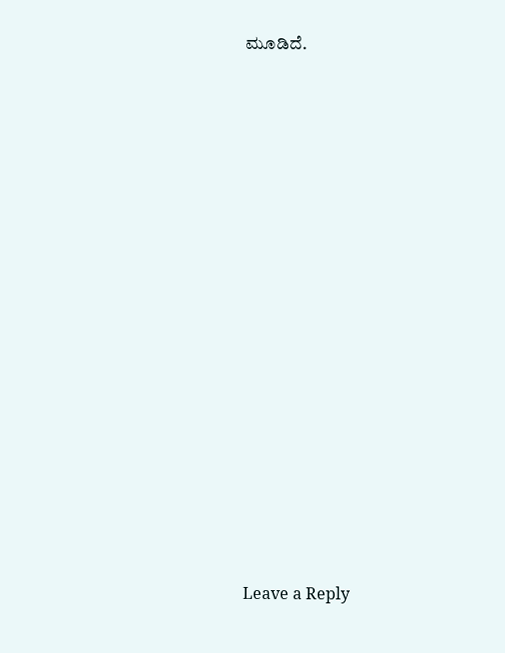ಮೂಡಿದೆ.















Leave a Reply